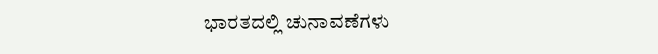ಭಾರತದಲ್ಲಿ ಚುನಾವಣೆಗಳು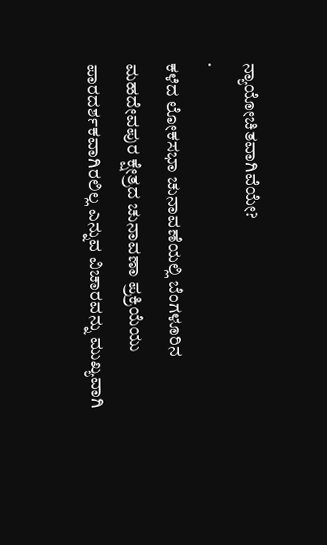ನ್ಯಾಯೋಚಿತವಾಗಿವೆಯೇ?
·
ಕಳೆದ ಲೋಕಸಭಾ ಚುನಾವಣೆಯಲ್ಲಿ ಬೆಂಗಳೂರಿನ ಮಹದೇವಪುರ ಕ್ಷೇತ್ರದ ಚುನಾವಣಾ ಪ್ರಕ್ರಿಯೆಯು ಪಾರದರ್ಶಕವಾಗಿರಲಿಲ್ಲ ಎನ್ನುವ ವಿಚಾರವನ್ನು ಮುಖ್ಯವಾಗಿ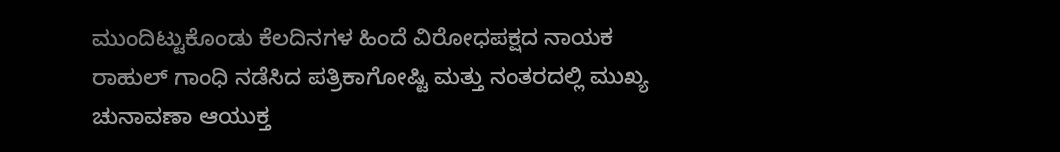ಮುಂದಿಟ್ಟುಕೊಂಡು ಕೆಲದಿನಗಳ ಹಿಂದೆ ವಿರೋಧಪಕ್ಷದ ನಾಯಕ ರಾಹುಲ್ ಗಾಂಧಿ ನಡೆಸಿದ ಪತ್ರಿಕಾಗೋಷ್ಟಿ ಮತ್ತು ನಂತರದಲ್ಲಿ ಮುಖ್ಯ ಚುನಾವಣಾ ಆಯುಕ್ತ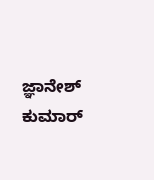ಜ್ಞಾನೇಶ್ ಕುಮಾರ್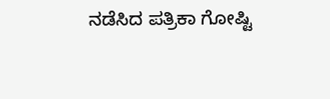ನಡೆಸಿದ ಪತ್ರಿಕಾ ಗೋಷ್ಟಿ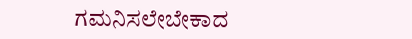ಗಮನಿಸಲೇಬೇಕಾದ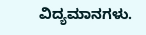ವಿದ್ಯಮಾನಗಳು.